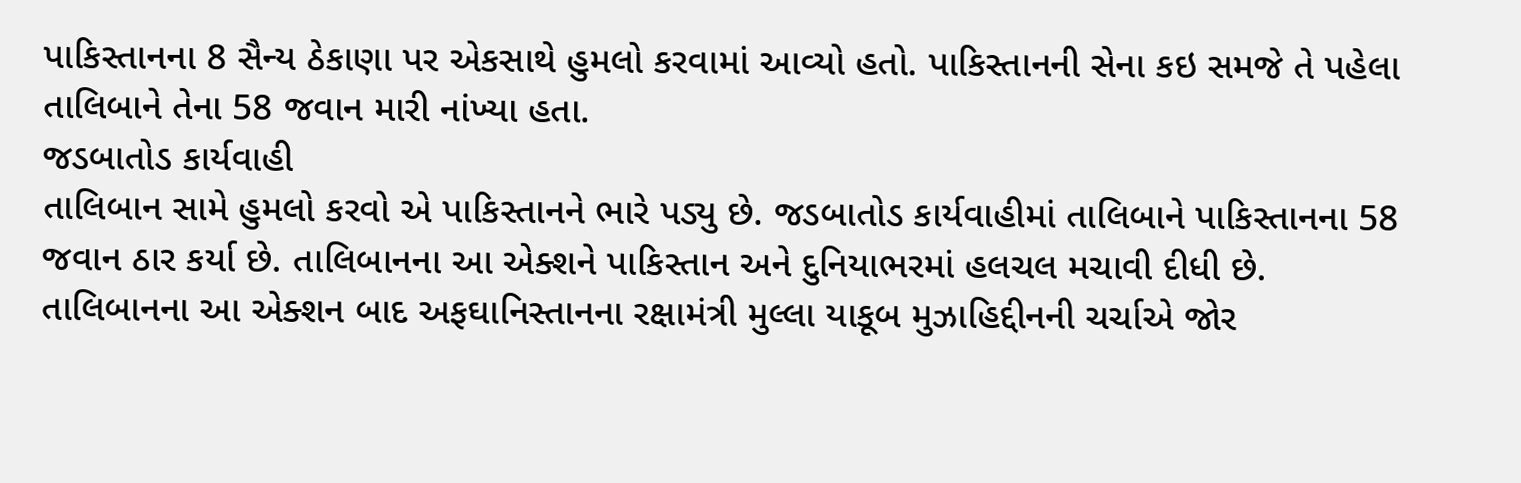પાકિસ્તાનના 8 સૈન્ય ઠેકાણા પર એકસાથે હુમલો કરવામાં આવ્યો હતો. પાકિસ્તાનની સેના કઇ સમજે તે પહેલા તાલિબાને તેના 58 જવાન મારી નાંખ્યા હતા.
જડબાતોડ કાર્યવાહી
તાલિબાન સામે હુમલો કરવો એ પાકિસ્તાનને ભારે પડ્યુ છે. જડબાતોડ કાર્યવાહીમાં તાલિબાને પાકિસ્તાનના 58 જવાન ઠાર કર્યા છે. તાલિબાનના આ એક્શને પાકિસ્તાન અને દુનિયાભરમાં હલચલ મચાવી દીધી છે. તાલિબાનના આ એક્શન બાદ અફઘાનિસ્તાનના રક્ષામંત્રી મુલ્લા યાકૂબ મુઝાહિદ્દીનની ચર્ચાએ જોર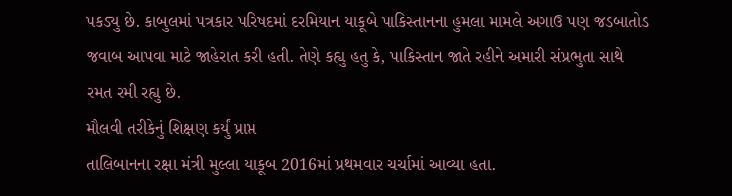પકડ્યુ છે. કાબુલમાં પત્રકાર પરિષદમાં દરમિયાન યાકૂબે પાકિસ્તાનના હુમલા મામલે અગાઉ પણ જડબાતોડ જવાબ આપવા માટે જાહેરાત કરી હતી. તેણે કહ્યુ હતુ કે, પાકિસ્તાન જાતે રહીને અમારી સંપ્રભુતા સાથે રમત રમી રહ્યુ છે.
મૌલવી તરીકેનું શિક્ષણ કર્યું પ્રાપ્ત
તાલિબાનના રક્ષા મંત્રી મુલ્લા યાકૂબ 2016માં પ્રથમવાર ચર્ચામાં આવ્યા હતા.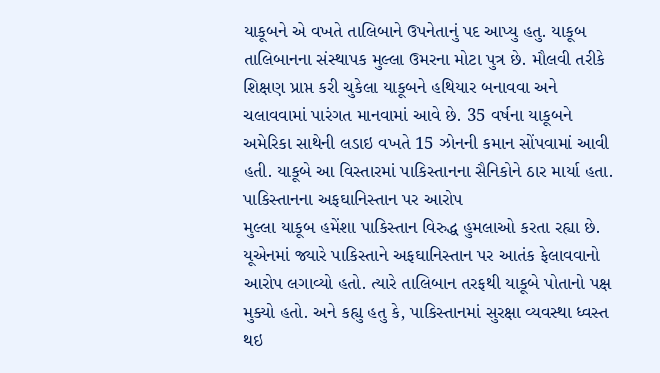યાકૂબને એ વખતે તાલિબાને ઉપનેતાનું પદ આપ્યુ હતુ. યાકૂબ તાલિબાનના સંસ્થાપક મુલ્લા ઉમરના મોટા પુત્ર છે. મૌલવી તરીકે શિક્ષણ પ્રાપ્ત કરી ચુકેલા યાકૂબને હથિયાર બનાવવા અને ચલાવવામાં પારંગત માનવામાં આવે છે. 35 વર્ષના યાકૂબને અમેરિકા સાથેની લડાઇ વખતે 15 ઝોનની કમાન સોંપવામાં આવી હતી. યાકૂબે આ વિસ્તારમાં પાકિસ્તાનના સૈનિકોને ઠાર માર્યા હતા.
પાકિસ્તાનના અફઘાનિસ્તાન પર આરોપ
મુલ્લા યાકૂબ હમેંશા પાકિસ્તાન વિરુદ્ધ હુમલાઓ કરતા રહ્યા છે. યૂએનમાં જ્યારે પાકિસ્તાને અફઘાનિસ્તાન પર આતંક ફેલાવવાનો આરોપ લગાવ્યો હતો. ત્યારે તાલિબાન તરફથી યાકૂબે પોતાનો પક્ષ મુક્યો હતો. અને કહ્યુ હતુ કે, પાકિસ્તાનમાં સુરક્ષા વ્યવસ્થા ધ્વસ્ત થઇ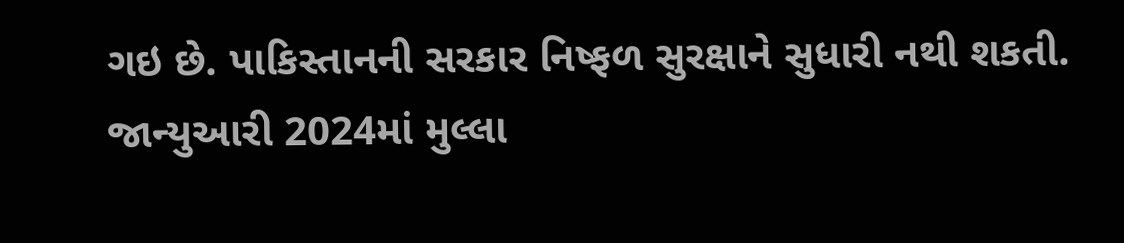ગઇ છે. પાકિસ્તાનની સરકાર નિષ્ફળ સુરક્ષાને સુધારી નથી શકતી. જાન્યુઆરી 2024માં મુલ્લા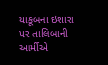યાકૂબના ઇશારા પર તાલિબાની આર્મીએ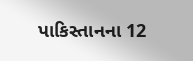પાકિસ્તાનના 12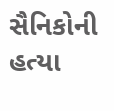સૈનિકોની હત્યા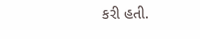કરી હતી.